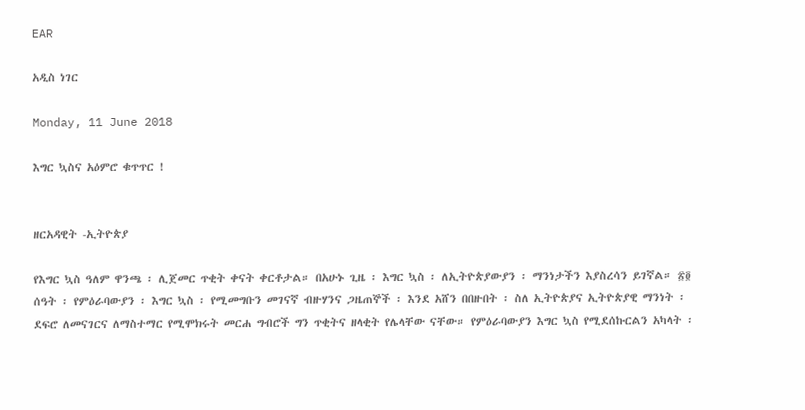EAR

አዲስ ነገር

Monday, 11 June 2018

እግር ኳስና አዕምሮ ቁጥጥር !


ዘርአዳዊት -ኢትዮጵያ

የእግር ኳስ ዓለም ዋንጫ ፡ ሊጀመር ጥቂት ቀናት ቀርቶታል። በአሁኑ ጊዜ ፡ እግር ኳስ ፡ ለኢትዮጵያውያን ፡ ማንነታችን እያስረሳን ይገኛል። ፳፬ ሰዓት ፡ የምዕራባውያን ፡ እግር ኳስ ፡ የሚመግቡን መገናኛ ብዙሃንና ጋዜጠኞች ፡ እንደ አሸን በበዙበት ፡ ስለ ኢትዮጵያና ኢትዮጵያዊ ማንነት ፡ ደፍሮ ለመናገርና ለማስተማር የሚሞክሩት መርሐ ግብሮች ግን ጥቂትና ዘላቂት የሌላቸው ናቸው። የምዕራባውያን እግር ኳስ የሚደሰኩርልን አካላት ፡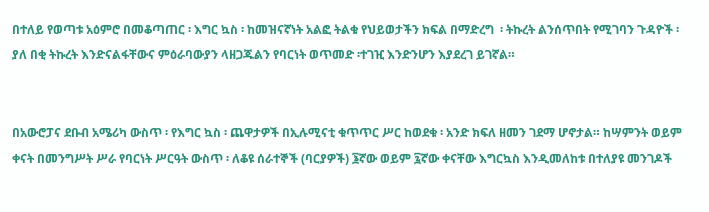በተለይ የወጣቱ አዕምሮ በመቆጣጠር ፡ እግር ኳስ ፡ ከመዝናኛነት አልፎ ትልቁ የህይወታችን ክፍል በማድረግ  ፡ ትኩረት ልንሰጥበት የሚገባን ጉዳዮች ፡ ያለ በቂ ትኩረት እንድናልፋቸውና ምዕራባውያን ላዘጋጁልን የባርነት ወጥመድ ፡ተገዢ እንድንሆን እያደረገ ይገኛል።


በአውሮፓና ደቡብ አሜሪካ ውስጥ ፡ የእግር ኳስ ፡ ጨዋታዎች በኢሉሚናቲ ቁጥጥር ሥር ከወደቁ ፡ አንድ ክፍለ ዘመን ገደማ ሆኖታል። ከሣምንት ወይም ቀናት በመንግሥት ሥራ የባርነት ሥርዓት ውስጥ ፡ ለቆዩ ሰራተኞች (ባርያዎች) ፮ኛው ወይም ፯ኛው ቀናቸው እግርኳስ እንዲመለከቱ በተለያዩ መንገዶች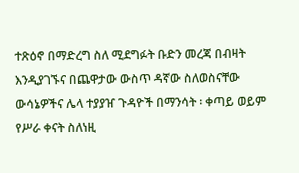ተጽዕኖ በማድረግ ስለ ሚደግፉት ቡድን መረጃ በብዛት እንዲያገኙና በጨዋታው ውስጥ ዳኛው ስለወስናቸው ውሳኔዎችና ሌላ ተያያዠ ጉዳዮች በማንሳት ፡ ቀጣይ ወይም የሥራ ቀናት ስለነዚ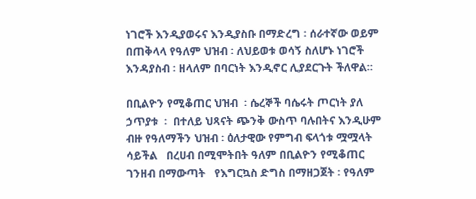ነገሮች እንዲያወሩና እንዲያስቡ በማድረግ ፡ ሰራተኛው ወይም በጠቅላላ የዓለም ህዝብ ፡ ለህይወቱ ወሳኝ ስለሆኑ ነገሮች እንዳያስብ ፡ ዘላለም በባርነት እንዲኖር ሊያደርጉት ችለዋል።

በቢልዮን የሚቆጠር ህዝብ  ፡ ሴረኞች ባሴሩት ጦርነት ያለ ኃጥያቱ  ፡  በተለይ ህጻናት ጭንቅ ውስጥ ባሉበትና እንዲሁም ብዙ የዓለማችን ህዝብ ፡ ዕለታዊው የምግብ ፍላጎቱ ሟሟላት ሳይችል   በረሀብ በሚሞትበት ዓለም በቢልዮን የሚቆጠር ገንዘብ በማውጣት   የእግርኳስ ድግስ በማዘጋጀት ፡ የዓለም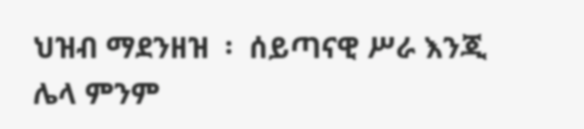ህዝብ ማደንዘዝ  ፡  ሰይጣናዊ ሥራ እንጂ ሌላ ምንም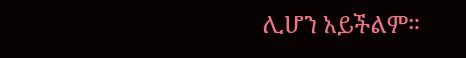ሊሆን አይችልም።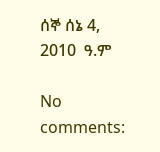ሰኞ ሰኔ 4, 2010  ዓ.ም

No comments: